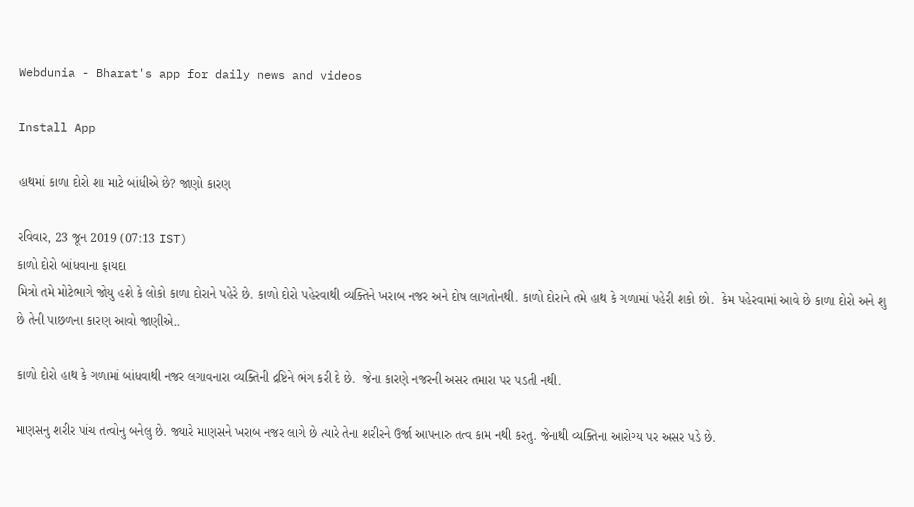Webdunia - Bharat's app for daily news and videos

Install App

હાથમાં કાળા દોરો શા માટે બાંધીએ છે? જાણો કારણ

રવિવાર, 23 જૂન 2019 (07:13 IST)
કાળો દોરો બાંધવાના ફાયદા
મિત્રો તમે મોટેભાગે જોયુ હશે કે લોકો કાળા દોરાને પહેરે છે. કાળો દોરો પહેરવાથી વ્યક્તિને ખરાબ નજર અને દોષ લાગતોનથી. કાળો દોરાને તમે હાથ કે ગળામાં પહેરી શકો છો.  કેમ પહેરવામાં આવે છે કાળા દોરો અને શુ છે તેની પાછળના કારણ આવો જાણીએ..

કાળો દોરો હાથ કે ગળામાં બાંધવાથી નજર લગાવનારા વ્યક્તિની દ્રષ્ટિને ભંગ કરી દે છે.  જેના કારણે નજરની અસર તમારા પર પડતી નથી.

માણસનુ શરીર પાંચ તત્વોનુ બનેલુ છે. જ્યારે માણસને ખરાબ નજર લાગે છે ત્યારે તેના શરીરને ઉર્જા આપનારુ તત્વ કામ નથી કરતુ. જેનાથી વ્યક્તિના આરોગ્ય પર અસર પડે છે.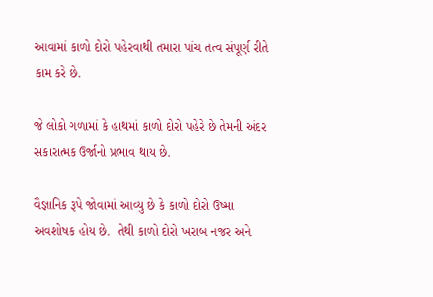આવામાં કાળો દોરો પહેરવાથી તમારા પાંચ તત્વ સંપૂર્ણ રીતે કામ કરે છે.

જે લોકો ગળામાં કે હાથમાં કાળો દોરો પહેરે છે તેમની અંદર સકારાત્મક ઉર્જાનો પ્રભાવ થાય છે.

વૈજ્ઞાનિક રૂપે જોવામાં આવ્યુ છે કે કાળો દોરો ઉષ્મા અવશોષક હોય છે.  તેથી કાળો દોરો ખરાબ નજર અને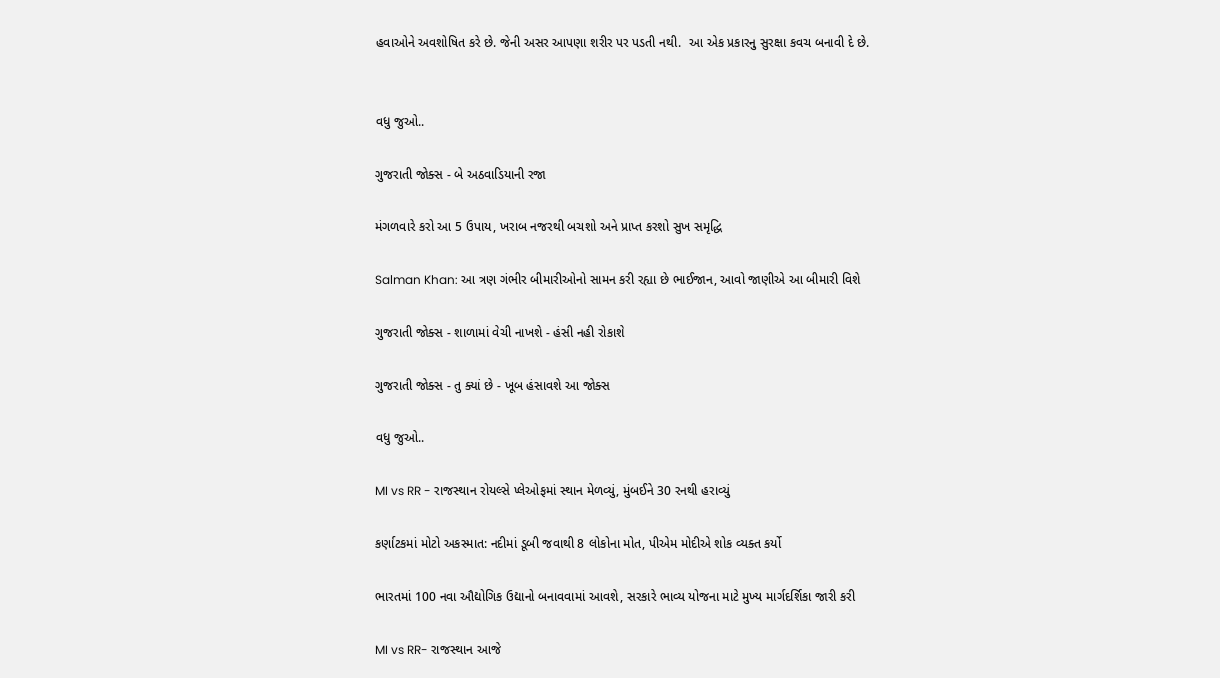હવાઓને અવશોષિત કરે છે. જેની અસર આપણા શરીર પર પડતી નથી.  આ એક પ્રકારનુ સુરક્ષા કવચ બનાવી દે છે.


વધુ જુઓ..

ગુજરાતી જોક્સ - બે અઠવાડિયાની રજા

મંગળવારે કરો આ 5 ઉપાય, ખરાબ નજરથી બચશો અને પ્રાપ્ત કરશો સુખ સમૃદ્ધિ

Salman Khan: આ ત્રણ ગંભીર બીમારીઓનો સામન કરી રહ્યા છે ભાઈજાન, આવો જાણીએ આ બીમારી વિશે

ગુજરાતી જોક્સ - શાળામાં વેચી નાખશે - હંસી નહી રોકાશે

ગુજરાતી જોક્સ - તુ ક્યાં છે - ખૂબ હંસાવશે આ જોક્સ

વધુ જુઓ..

MI vs RR - રાજસ્થાન રોયલ્સે પ્લેઓફમાં સ્થાન મેળવ્યું, મુંબઈને 30 રનથી હરાવ્યું

કર્ણાટકમાં મોટો અકસ્માત: નદીમાં ડૂબી જવાથી 8 લોકોના મોત, પીએમ મોદીએ શોક વ્યક્ત કર્યો

ભારતમાં 100 નવા ઔદ્યોગિક ઉદ્યાનો બનાવવામાં આવશે, સરકારે ભાવ્ય યોજના માટે મુખ્ય માર્ગદર્શિકા જારી કરી

MI vs RR- રાજસ્થાન આજે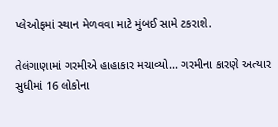પ્લેઓફમાં સ્થાન મેળવવા માટે મુંબઈ સામે ટકરાશે.

તેલંગાણામાં ગરમીએ હાહાકાર મચાવ્યો... ગરમીના કારણે અત્યાર સુધીમાં 16 લોકોના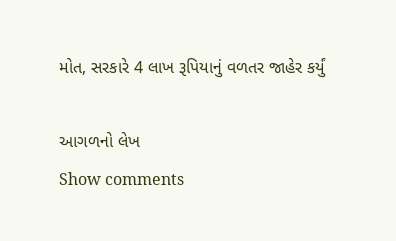મોત, સરકારે 4 લાખ રૂપિયાનું વળતર જાહેર કર્યું

આગળનો લેખ
Show comments